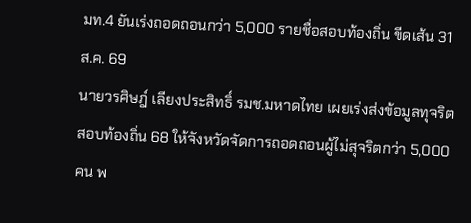มท.4 ยันเร่งถอดถอนกว่า 5,000 รายชื่อสอบท้องถิ่น ขีดเส้น 31 ส.ค. 69
นายวรศิษฎ์ เลียงประสิทธิ์ รมช.มหาดไทย เผยเร่งส่งข้อมูลทุจริตสอบท้องถิ่น 68 ให้จังหวัดจัดการถอดถอนผู้ไม่สุจริตกว่า 5,000 คน พ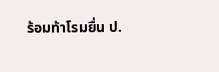ร้อมท้าโรมยื่น ป.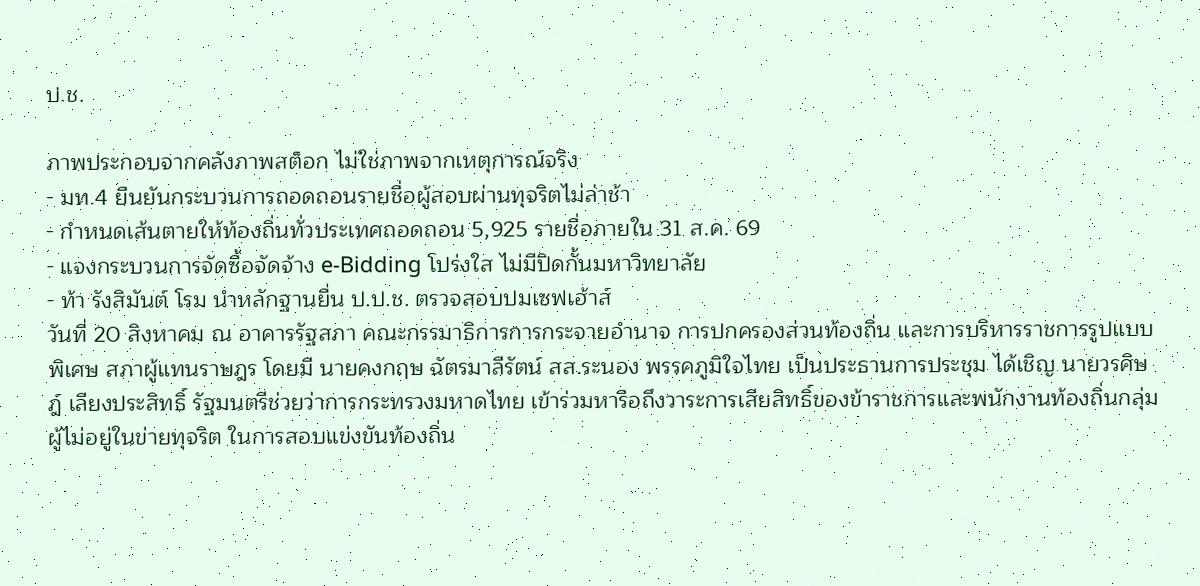ป.ช.

ภาพประกอบจากคลังภาพสต็อก ไม่ใช่ภาพจากเหตุการณ์จริง
- มท.4 ยืนยันกระบวนการถอดถอนรายชื่อผู้สอบผ่านทุจริตไม่ล่าช้า
- กำหนดเส้นตายให้ท้องถิ่นทั่วประเทศถอดถอน 5,925 รายชื่อภายใน 31 ส.ค. 69
- แจงกระบวนการจัดซื้อจัดจ้าง e-Bidding โปร่งใส ไม่มีปิดกั้นมหาวิทยาลัย
- ท้า รังสิมันต์ โรม นำหลักฐานยื่น ป.ป.ช. ตรวจสอบปมเซฟเฮ้าส์
วันที่ 20 สิงหาคม ณ อาคารรัฐสภา คณะกรรมาธิการการกระจายอำนาจ การปกครองส่วนท้องถิ่น และการบริหารราชการรูปแบบพิเศษ สภาผู้แทนราษฎร โดยมี นายคงกฤษ ฉัตรมาลีรัตน์ สส.ระนอง พรรคภูมิใจไทย เป็นประธานการประชุม ได้เชิญ นายวรศิษฎ์ เลียงประสิทธิ์ รัฐมนตรีช่วยว่าการกระทรวงมหาดไทย เข้าร่วมหารือถึงวาระการเสียสิทธิ์ของข้าราชการและพนักงานท้องถิ่นกลุ่มผู้ไม่อยู่ในข่ายทุจริต ในการสอบแข่งขันท้องถิ่น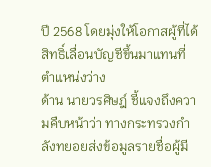ปี 2568 โดยมุ่งให้โอกาสผู้ที่ได้สิทธิ์เลื่อนบัญชีขึ้นมาแทนที่ตำแหน่งว่าง
ด้าน นายวรศิษฎ์ ชี้แจงถึงความคืบหน้าว่า ทางกระทรวงกำลังทยอยส่งข้อมูลรายชื่อผู้มี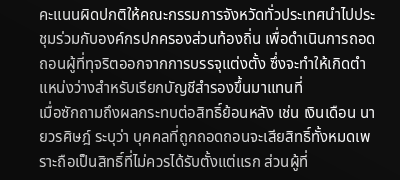คะแนนผิดปกติให้คณะกรรมการจังหวัดทั่วประเทศนำไปประชุมร่วมกับองค์กรปกครองส่วนท้องถิ่น เพื่อดำเนินการถอดถอนผู้ที่ทุจริตออกจากการบรรจุแต่งตั้ง ซึ่งจะทำให้เกิดตำแหน่งว่างสำหรับเรียกบัญชีสำรองขึ้นมาแทนที่
เมื่อซักถามถึงผลกระทบต่อสิทธิ์ย้อนหลัง เช่น เงินเดือน นายวรศิษฎ์ ระบุว่า บุคคลที่ถูกถอดถอนจะเสียสิทธิ์ทั้งหมดเพราะถือเป็นสิทธิ์ที่ไม่ควรได้รับตั้งแต่แรก ส่วนผู้ที่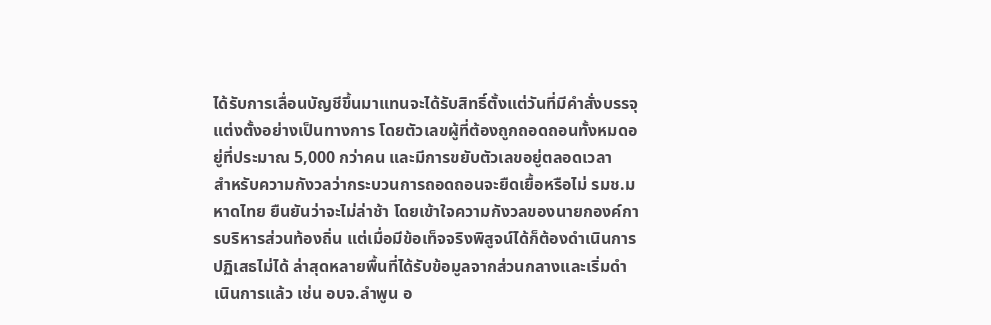ได้รับการเลื่อนบัญชีขึ้นมาแทนจะได้รับสิทธิ์ตั้งแต่วันที่มีคำสั่งบรรจุแต่งตั้งอย่างเป็นทางการ โดยตัวเลขผู้ที่ต้องถูกถอดถอนทั้งหมดอยู่ที่ประมาณ 5,000 กว่าคน และมีการขยับตัวเลขอยู่ตลอดเวลา
สำหรับความกังวลว่ากระบวนการถอดถอนจะยืดเยื้อหรือไม่ รมช.มหาดไทย ยืนยันว่าจะไม่ล่าช้า โดยเข้าใจความกังวลของนายกองค์การบริหารส่วนท้องถิ่น แต่เมื่อมีข้อเท็จจริงพิสูจน์ได้ก็ต้องดำเนินการปฏิเสธไม่ได้ ล่าสุดหลายพื้นที่ได้รับข้อมูลจากส่วนกลางและเริ่มดำเนินการแล้ว เช่น อบจ.ลำพูน อ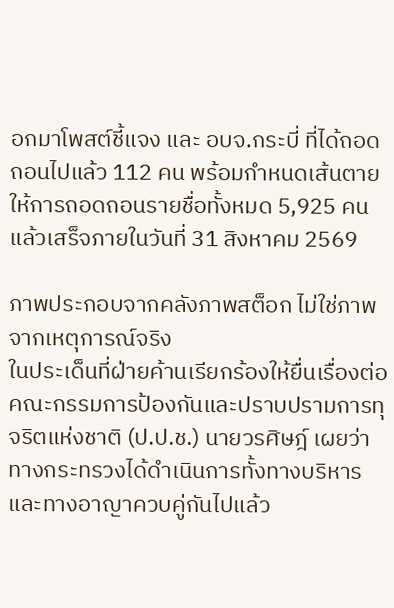อกมาโพสต์ชี้แจง และ อบจ.กระบี่ ที่ได้ถอดถอนไปแล้ว 112 คน พร้อมกำหนดเส้นตายให้การถอดถอนรายชื่อทั้งหมด 5,925 คนแล้วเสร็จภายในวันที่ 31 สิงหาคม 2569

ภาพประกอบจากคลังภาพสต็อก ไม่ใช่ภาพจากเหตุการณ์จริง
ในประเด็นที่ฝ่ายค้านเรียกร้องให้ยื่นเรื่องต่อคณะกรรมการป้องกันและปราบปรามการทุจริตแห่งชาติ (ป.ป.ช.) นายวรศิษฎ์ เผยว่า ทางกระทรวงได้ดำเนินการทั้งทางบริหารและทางอาญาควบคู่กันไปแล้ว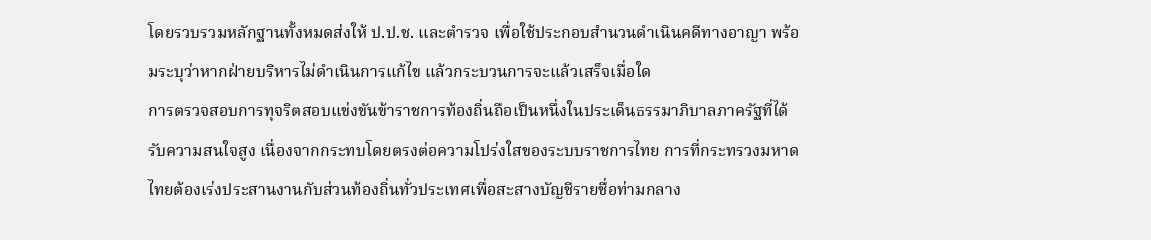โดยรวบรวมหลักฐานทั้งหมดส่งให้ ป.ป.ช. และตำรวจ เพื่อใช้ประกอบสำนวนดำเนินคดีทางอาญา พร้อมระบุว่าหากฝ่ายบริหารไม่ดำเนินการแก้ไข แล้วกระบวนการจะแล้วเสร็จเมื่อใด
การตรวจสอบการทุจริตสอบแข่งขันข้าราชการท้องถิ่นถือเป็นหนึ่งในประเด็นธรรมาภิบาลภาครัฐที่ได้รับความสนใจสูง เนื่องจากกระทบโดยตรงต่อความโปร่งใสของระบบราชการไทย การที่กระทรวงมหาดไทยต้องเร่งประสานงานกับส่วนท้องถิ่นทั่วประเทศเพื่อสะสางบัญชีรายชื่อท่ามกลาง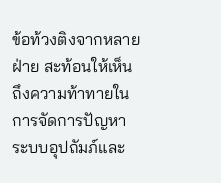ข้อท้วงติงจากหลายฝ่าย สะท้อนให้เห็นถึงความท้าทายในการจัดการปัญหาระบบอุปถัมภ์และ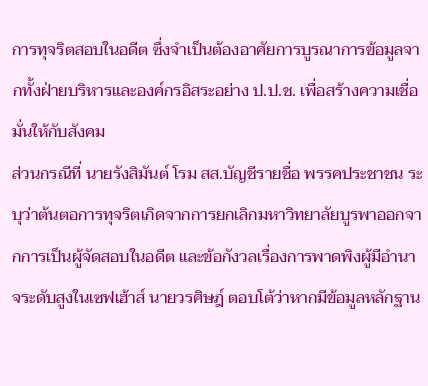การทุจริตสอบในอดีต ซึ่งจำเป็นต้องอาศัยการบูรณาการข้อมูลจากทั้งฝ่ายบริหารและองค์กรอิสระอย่าง ป.ป.ช. เพื่อสร้างความเชื่อมั่นให้กับสังคม
ส่วนกรณีที่ นายรังสิมันต์ โรม สส.บัญชีรายชื่อ พรรคประชาชน ระบุว่าต้นตอการทุจริตเกิดจากการยกเลิกมหาวิทยาลัยบูรพาออกจากการเป็นผู้จัดสอบในอดีต และข้อกังวลเรื่องการพาดพิงผู้มีอำนาจระดับสูงในเซฟเฮ้าส์ นายวรศิษฎ์ ตอบโต้ว่าหากมีข้อมูลหลักฐาน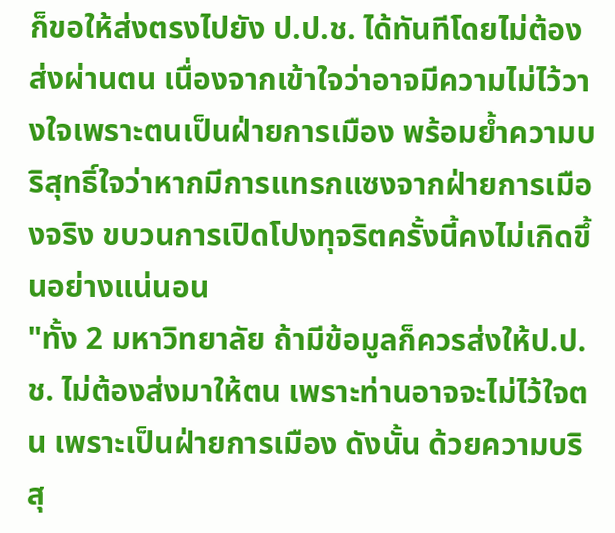ก็ขอให้ส่งตรงไปยัง ป.ป.ช. ได้ทันทีโดยไม่ต้องส่งผ่านตน เนื่องจากเข้าใจว่าอาจมีความไม่ไว้วางใจเพราะตนเป็นฝ่ายการเมือง พร้อมย้ำความบริสุทธิ์ใจว่าหากมีการแทรกแซงจากฝ่ายการเมืองจริง ขบวนการเปิดโปงทุจริตครั้งนี้คงไม่เกิดขึ้นอย่างแน่นอน
"ทั้ง 2 มหาวิทยาลัย ถ้ามีข้อมูลก็ควรส่งให้ป.ป.ช. ไม่ต้องส่งมาให้ตน เพราะท่านอาจจะไม่ไว้ใจตน เพราะเป็นฝ่ายการเมือง ดังนั้น ด้วยความบริสุ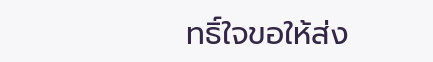ทธิ์ใจขอให้ส่ง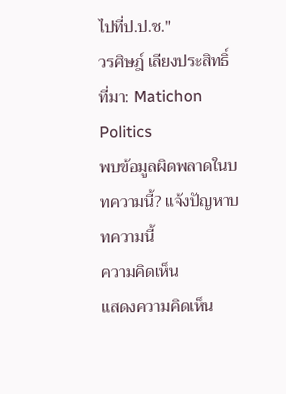ไปที่ป.ป.ช."
วรศิษฎ์ เลียงประสิทธิ์
ที่มา: Matichon Politics
พบข้อมูลผิดพลาดในบทความนี้? แจ้งปัญหาบทความนี้
ความคิดเห็น
แสดงความคิดเห็น